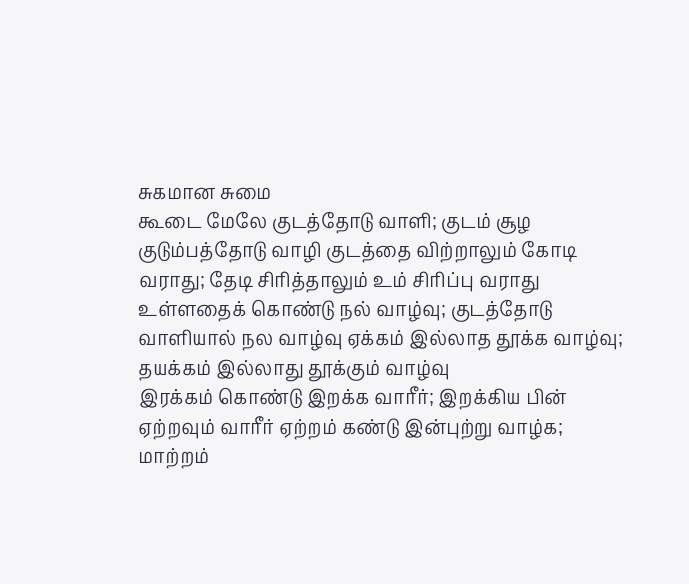சுகமான சுமை
கூடை மேலே குடத்தோடு வாளி; குடம் சூழ குடும்பத்தோடு வாழி குடத்தை விற்றாலும் கோடி வராது; தேடி சிரித்தாலும் உம் சிரிப்பு வராது
உள்ளதைக் கொண்டு நல் வாழ்வு; குடத்தோடு வாளியால் நல வாழ்வு ஏக்கம் இல்லாத தூக்க வாழ்வு; தயக்கம் இல்லாது தூக்கும் வாழ்வு
இரக்கம் கொண்டு இறக்க வாரீர்; இறக்கிய பின் ஏற்றவும் வாரீர் ஏற்றம் கண்டு இன்புற்று வாழ்க; மாற்றம்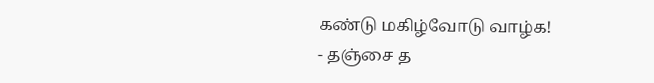கண்டு மகிழ்வோடு வாழ்க!
- தஞ்சை த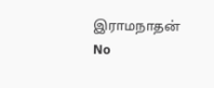இராமநாதன்
No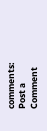comments:
Post a Comment